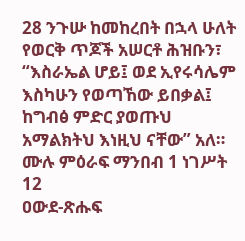28 ንጉሡ ከመከረበት በኋላ ሁለት የወርቅ ጥጆች አሠርቶ ሕዝቡን፣ “እስራኤል ሆይ፤ ወደ ኢየሩሳሌም እስካሁን የወጣኸው ይበቃል፤ ከግብፅ ምድር ያወጡህ አማልክትህ እነዚህ ናቸው” አለ።
ሙሉ ምዕራፍ ማንበብ 1 ነገሥት 12
ዐውደ-ጽሑፍ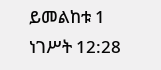ይመልከቱ 1 ነገሥት 12:28